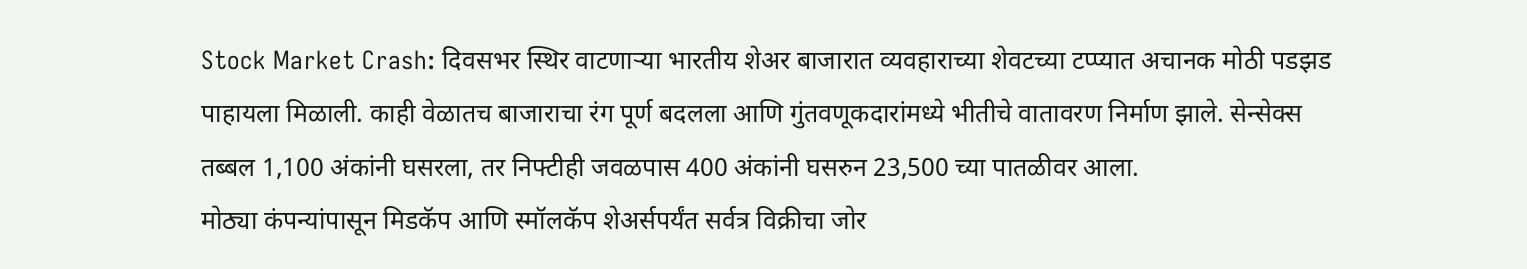Stock Market Crash: दिवसभर स्थिर वाटणाऱ्या भारतीय शेअर बाजारात व्यवहाराच्या शेवटच्या टप्प्यात अचानक मोठी पडझड पाहायला मिळाली. काही वेळातच बाजाराचा रंग पूर्ण बदलला आणि गुंतवणूकदारांमध्ये भीतीचे वातावरण निर्माण झाले. सेन्सेक्स तब्बल 1,100 अंकांनी घसरला, तर निफ्टीही जवळपास 400 अंकांनी घसरुन 23,500 च्या पातळीवर आला.
मोठ्या कंपन्यांपासून मिडकॅप आणि स्मॉलकॅप शेअर्सपर्यंत सर्वत्र विक्रीचा जोर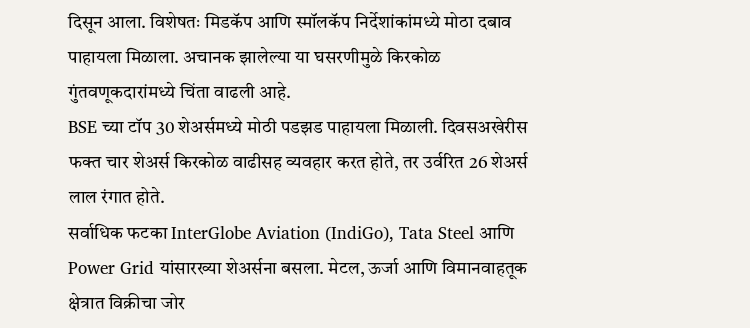दिसून आला. विशेषतः मिडकॅप आणि स्मॉलकॅप निर्देशांकांमध्ये मोठा दबाव पाहायला मिळाला. अचानक झालेल्या या घसरणीमुळे किरकोळ गुंतवणूकदारांमध्ये चिंता वाढली आहे.
BSE च्या टॉप 30 शेअर्समध्ये मोठी पडझड पाहायला मिळाली. दिवसअखेरीस फक्त चार शेअर्स किरकोळ वाढीसह व्यवहार करत होते, तर उर्वरित 26 शेअर्स लाल रंगात होते.
सर्वाधिक फटका InterGlobe Aviation (IndiGo), Tata Steel आणि Power Grid यांसारख्या शेअर्सना बसला. मेटल, ऊर्जा आणि विमानवाहतूक क्षेत्रात विक्रीचा जोर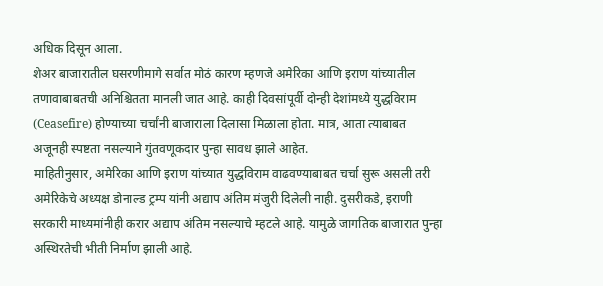अधिक दिसून आला.
शेअर बाजारातील घसरणीमागे सर्वात मोठं कारण म्हणजे अमेरिका आणि इराण यांच्यातील तणावाबाबतची अनिश्चितता मानली जात आहे. काही दिवसांपूर्वी दोन्ही देशांमध्ये युद्धविराम (Ceasefire) होण्याच्या चर्चांनी बाजाराला दिलासा मिळाला होता. मात्र, आता त्याबाबत अजूनही स्पष्टता नसल्याने गुंतवणूकदार पुन्हा सावध झाले आहेत.
माहितीनुसार, अमेरिका आणि इराण यांच्यात युद्धविराम वाढवण्याबाबत चर्चा सुरू असली तरी अमेरिकेचे अध्यक्ष डोनाल्ड ट्रम्प यांनी अद्याप अंतिम मंजुरी दिलेली नाही. दुसरीकडे, इराणी सरकारी माध्यमांनीही करार अद्याप अंतिम नसल्याचे म्हटले आहे. यामुळे जागतिक बाजारात पुन्हा अस्थिरतेची भीती निर्माण झाली आहे.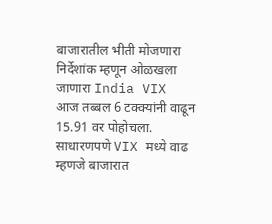बाजारातील भीती मोजणारा निर्देशांक म्हणून ओळखला जाणारा India VIX आज तब्बल 6 टक्क्यांनी वाढून 15.91 वर पोहोचला. साधारणपणे VIX मध्ये वाढ म्हणजे बाजारात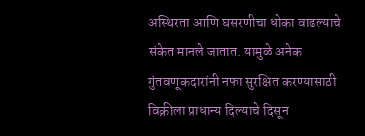अस्थिरता आणि घसरणीचा धोका वाढल्याचे संकेत मानले जातात. यामुळे अनेक गुंतवणूकदारांनी नफा सुरक्षित करण्यासाठी विक्रीला प्राधान्य दिल्याचे दिसून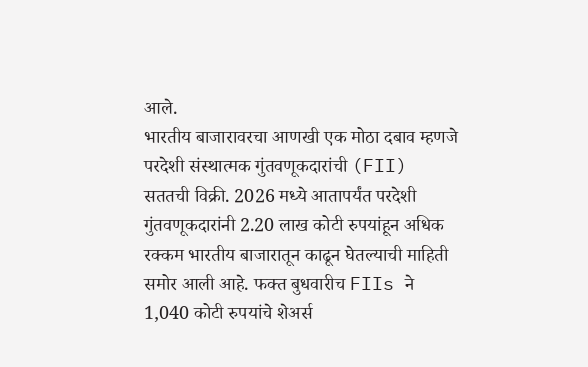आले.
भारतीय बाजारावरचा आणखी एक मोठा दबाव म्हणजे परदेशी संस्थात्मक गुंतवणूकदारांची (FII) सततची विक्री. 2026 मध्ये आतापर्यंत परदेशी गुंतवणूकदारांनी 2.20 लाख कोटी रुपयांहून अधिक रक्कम भारतीय बाजारातून काढून घेतल्याची माहिती समोर आली आहे. फक्त बुधवारीच FIIs ने 1,040 कोटी रुपयांचे शेअर्स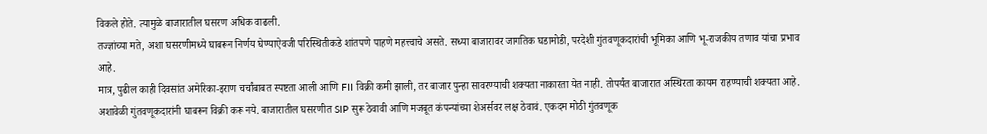विकले होते. त्यामुळे बाजारातील घसरण अधिक वाढली.
तज्ज्ञांच्या मते, अशा घसरणीमध्ये घाबरून निर्णय घेण्याऐवजी परिस्थितीकडे शांतपणे पाहणे महत्त्वाचे असते. सध्या बाजारावर जागतिक घडामोडी, परदेशी गुंतवणूकदारांची भूमिका आणि भू-राजकीय तणाव यांचा प्रभाव आहे.
मात्र, पुढील काही दिवसांत अमेरिका-इराण चर्चांबाबत स्पष्टता आली आणि FII विक्री कमी झाली, तर बाजार पुन्हा सावरण्याची शक्यता नाकारता येत नाही. तोपर्यंत बाजारात अस्थिरता कायम राहण्याची शक्यता आहे.
अशावेळी गुंतवणूकदारांनी घाबरून विक्री करू नये. बाजारातील घसरणीत SIP सुरू ठेवावी आणि मजबूत कंपन्यांच्या शेअर्सवर लक्ष ठेवावं. एकदम मोठी गुंतवणूक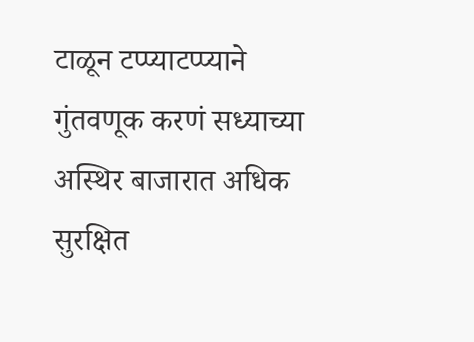टाळून टप्प्याटप्प्याने गुंतवणूक करणं सध्याच्या अस्थिर बाजारात अधिक सुरक्षित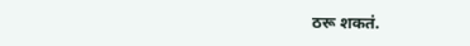ठरू शकतं.